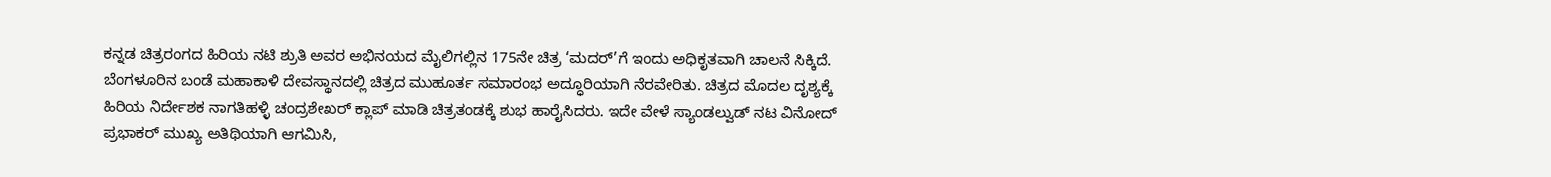ಕನ್ನಡ ಚಿತ್ರರಂಗದ ಹಿರಿಯ ನಟಿ ಶ್ರುತಿ ಅವರ ಅಭಿನಯದ ಮೈಲಿಗಲ್ಲಿನ 175ನೇ ಚಿತ್ರ ‘ಮದರ್’ಗೆ ಇಂದು ಅಧಿಕೃತವಾಗಿ ಚಾಲನೆ ಸಿಕ್ಕಿದೆ. ಬೆಂಗಳೂರಿನ ಬಂಡೆ ಮಹಾಕಾಳಿ ದೇವಸ್ಥಾನದಲ್ಲಿ ಚಿತ್ರದ ಮುಹೂರ್ತ ಸಮಾರಂಭ ಅದ್ಧೂರಿಯಾಗಿ ನೆರವೇರಿತು. ಚಿತ್ರದ ಮೊದಲ ದೃಶ್ಯಕ್ಕೆ ಹಿರಿಯ ನಿರ್ದೇಶಕ ನಾಗತಿಹಳ್ಳಿ ಚಂದ್ರಶೇಖರ್ ಕ್ಲಾಪ್ ಮಾಡಿ ಚಿತ್ರತಂಡಕ್ಕೆ ಶುಭ ಹಾರೈಸಿದರು. ಇದೇ ವೇಳೆ ಸ್ಯಾಂಡಲ್ವುಡ್ ನಟ ವಿನೋದ್ ಪ್ರಭಾಕರ್ ಮುಖ್ಯ ಅತಿಥಿಯಾಗಿ ಆಗಮಿಸಿ,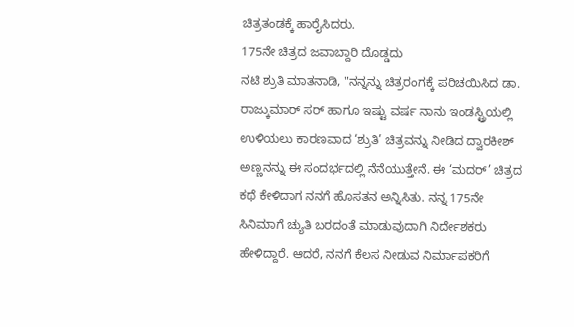ಚಿತ್ರತಂಡಕ್ಕೆ ಹಾರೈಸಿದರು.
175ನೇ ಚಿತ್ರದ ಜವಾಬ್ದಾರಿ ದೊಡ್ಡದು
ನಟಿ ಶ್ರುತಿ ಮಾತನಾಡಿ, "ನನ್ನನ್ನು ಚಿತ್ರರಂಗಕ್ಕೆ ಪರಿಚಯಿಸಿದ ಡಾ. ರಾಜ್ಕುಮಾರ್ ಸರ್ ಹಾಗೂ ಇಷ್ಟು ವರ್ಷ ನಾನು ಇಂಡಸ್ಟ್ರಿಯಲ್ಲಿ ಉಳಿಯಲು ಕಾರಣವಾದ ‘ಶ್ರುತಿ’ ಚಿತ್ರವನ್ನು ನೀಡಿದ ದ್ವಾರಕೀಶ್ ಅಣ್ಣನನ್ನು ಈ ಸಂದರ್ಭದಲ್ಲಿ ನೆನೆಯುತ್ತೇನೆ. ಈ ‘ಮದರ್’ ಚಿತ್ರದ ಕಥೆ ಕೇಳಿದಾಗ ನನಗೆ ಹೊಸತನ ಅನ್ನಿಸಿತು. ನನ್ನ 175ನೇ ಸಿನಿಮಾಗೆ ಚ್ಯುತಿ ಬರದಂತೆ ಮಾಡುವುದಾಗಿ ನಿರ್ದೇಶಕರು ಹೇಳಿದ್ದಾರೆ. ಆದರೆ, ನನಗೆ ಕೆಲಸ ನೀಡುವ ನಿರ್ಮಾಪಕರಿಗೆ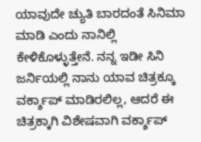ಯಾವುದೇ ಚ್ಯುತಿ ಬಾರದಂತೆ ಸಿನಿಮಾ ಮಾಡಿ ಎಂದು ನಾನಿಲ್ಲಿ ಕೇಳಿಕೊಳ್ಳುತ್ತೇನೆ. ನನ್ನ ಇಡೀ ಸಿನಿ ಜರ್ನಿಯಲ್ಲಿ ನಾನು ಯಾವ ಚಿತ್ರಕ್ಕೂ ವರ್ಕ್ಶಾಪ್ ಮಾಡಿರಲಿಲ್ಲ, ಆದರೆ ಈ ಚಿತ್ರಕ್ಕಾಗಿ ವಿಶೇಷವಾಗಿ ವರ್ಕ್ಶಾಪ್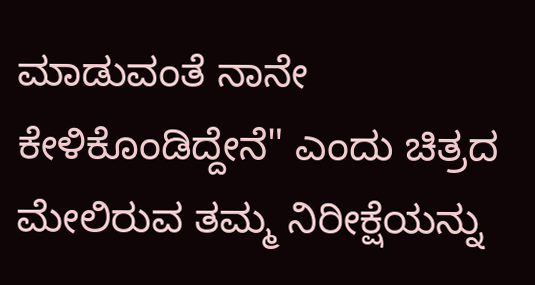ಮಾಡುವಂತೆ ನಾನೇ ಕೇಳಿಕೊಂಡಿದ್ದೇನೆ" ಎಂದು ಚಿತ್ರದ ಮೇಲಿರುವ ತಮ್ಮ ನಿರೀಕ್ಷೆಯನ್ನು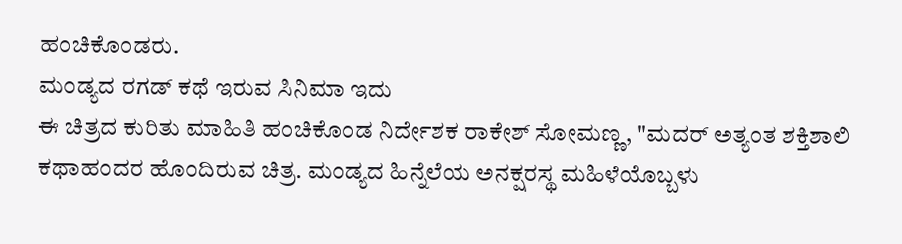ಹಂಚಿಕೊಂಡರು.
ಮಂಡ್ಯದ ರಗಡ್ ಕಥೆ ಇರುವ ಸಿನಿಮಾ ಇದು
ಈ ಚಿತ್ರದ ಕುರಿತು ಮಾಹಿತಿ ಹಂಚಿಕೊಂಡ ನಿರ್ದೇಶಕ ರಾಕೇಶ್ ಸೋಮಣ್ಣ, "ಮದರ್ ಅತ್ಯಂತ ಶಕ್ತಿಶಾಲಿ ಕಥಾಹಂದರ ಹೊಂದಿರುವ ಚಿತ್ರ. ಮಂಡ್ಯದ ಹಿನ್ನೆಲೆಯ ಅನಕ್ಷರಸ್ಥ ಮಹಿಳೆಯೊಬ್ಬಳು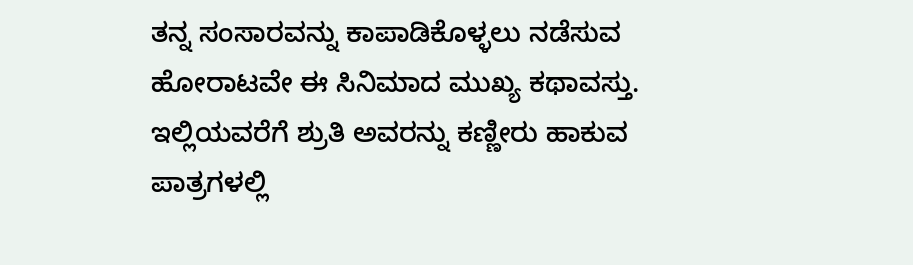ತನ್ನ ಸಂಸಾರವನ್ನು ಕಾಪಾಡಿಕೊಳ್ಳಲು ನಡೆಸುವ ಹೋರಾಟವೇ ಈ ಸಿನಿಮಾದ ಮುಖ್ಯ ಕಥಾವಸ್ತು. ಇಲ್ಲಿಯವರೆಗೆ ಶ್ರುತಿ ಅವರನ್ನು ಕಣ್ಣೀರು ಹಾಕುವ ಪಾತ್ರಗಳಲ್ಲಿ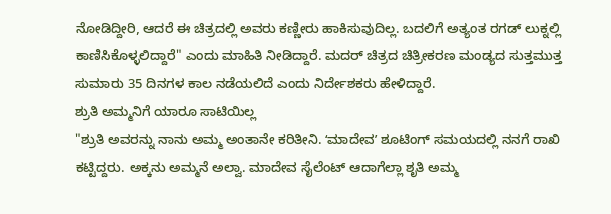ನೋಡಿದ್ದೀರಿ, ಆದರೆ ಈ ಚಿತ್ರದಲ್ಲಿ ಅವರು ಕಣ್ಣೀರು ಹಾಕಿಸುವುದಿಲ್ಲ. ಬದಲಿಗೆ ಅತ್ಯಂತ ರಗಡ್ ಲುಕ್ನಲ್ಲಿ ಕಾಣಿಸಿಕೊಳ್ಳಲಿದ್ದಾರೆ" ಎಂದು ಮಾಹಿತಿ ನೀಡಿದ್ದಾರೆ. ಮದರ್ ಚಿತ್ರದ ಚಿತ್ರೀಕರಣ ಮಂಡ್ಯದ ಸುತ್ತಮುತ್ತ ಸುಮಾರು 35 ದಿನಗಳ ಕಾಲ ನಡೆಯಲಿದೆ ಎಂದು ನಿರ್ದೇಶಕರು ಹೇಳಿದ್ದಾರೆ.
ಶ್ರುತಿ ಅಮ್ಮನಿಗೆ ಯಾರೂ ಸಾಟಿಯಿಲ್ಲ
"ಶ್ರುತಿ ಅವರನ್ನು ನಾನು ಅಮ್ಮ ಅಂತಾನೇ ಕರಿತೀನಿ. ʻಮಾದೇವʼ ಶೂಟಿಂಗ್ ಸಮಯದಲ್ಲಿ ನನಗೆ ರಾಖಿ ಕಟ್ಟಿದ್ದರು. ಅಕ್ಕನು ಅಮ್ಮನೆ ಅಲ್ವಾ. ಮಾದೇವ ಸೈಲೆಂಟ್ ಆದಾಗೆಲ್ಲಾ ಶೃತಿ ಅಮ್ಮ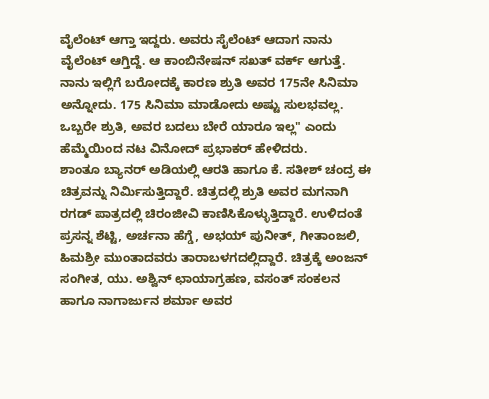ವೈಲೆಂಟ್ ಆಗ್ತಾ ಇದ್ದರು. ಅವರು ಸೈಲೆಂಟ್ ಆದಾಗ ನಾನು ವೈಲೆಂಟ್ ಆಗ್ತಿದ್ದೆ. ಆ ಕಾಂಬಿನೇಷನ್ ಸಖತ್ ವರ್ಕ್ ಆಗುತ್ತೆ. ನಾನು ಇಲ್ಲಿಗೆ ಬರೋದಕ್ಕೆ ಕಾರಣ ಶ್ರುತಿ ಅವರ 175ನೇ ಸಿನಿಮಾ ಅನ್ನೋದು. 175 ಸಿನಿಮಾ ಮಾಡೋದು ಅಷ್ಟು ಸುಲಭವಲ್ಲ. ಒಬ್ಬರೇ ಶ್ರುತಿ, ಅವರ ಬದಲು ಬೇರೆ ಯಾರೂ ಇಲ್ಲ" ಎಂದು ಹೆಮ್ಮೆಯಿಂದ ನಟ ವಿನೋದ್ ಪ್ರಭಾಕರ್ ಹೇಳಿದರು.
ಶಾಂತೂ ಬ್ಯಾನರ್ ಅಡಿಯಲ್ಲಿ ಆರತಿ ಹಾಗೂ ಕೆ. ಸತೀಶ್ ಚಂದ್ರ ಈ ಚಿತ್ರವನ್ನು ನಿರ್ಮಿಸುತ್ತಿದ್ದಾರೆ. ಚಿತ್ರದಲ್ಲಿ ಶ್ರುತಿ ಅವರ ಮಗನಾಗಿ ರಗಡ್ ಪಾತ್ರದಲ್ಲಿ ಚಿರಂಜೀವಿ ಕಾಣಿಸಿಕೊಳ್ಳುತ್ತಿದ್ದಾರೆ. ಉಳಿದಂತೆ ಪ್ರಸನ್ನ ಶೆಟ್ಟಿ, ಅರ್ಚನಾ ಹೆಗ್ಡೆ, ಅಭಯ್ ಪುನೀತ್, ಗೀತಾಂಜಲಿ, ಹಿಮಶ್ರೀ ಮುಂತಾದವರು ತಾರಾಬಳಗದಲ್ಲಿದ್ದಾರೆ. ಚಿತ್ರಕ್ಕೆ ಅಂಜನ್ ಸಂಗೀತ, ಯು. ಅಶ್ವಿನ್ ಛಾಯಾಗ್ರಹಣ, ವಸಂತ್ ಸಂಕಲನ ಹಾಗೂ ನಾಗಾರ್ಜುನ ಶರ್ಮಾ ಅವರ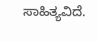ಸಾಹಿತ್ಯವಿದೆ.